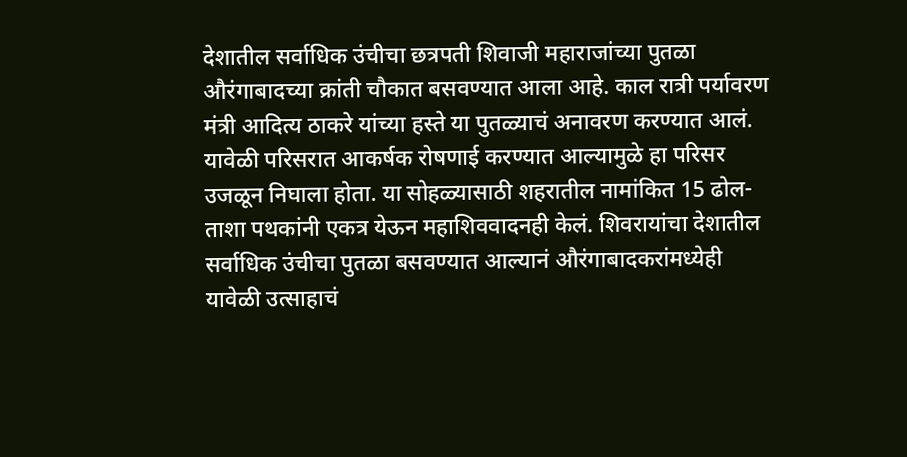देशातील सर्वाधिक उंचीचा छत्रपती शिवाजी महाराजांच्या पुतळा औरंगाबादच्या क्रांती चौकात बसवण्यात आला आहे. काल रात्री पर्यावरण मंत्री आदित्य ठाकरे यांच्या हस्ते या पुतळ्याचं अनावरण करण्यात आलं. यावेळी परिसरात आकर्षक रोषणाई करण्यात आल्यामुळे हा परिसर उजळून निघाला होता. या सोहळ्यासाठी शहरातील नामांकित 15 ढोल-ताशा पथकांनी एकत्र येऊन महाशिववादनही केलं. शिवरायांचा देशातील सर्वाधिक उंचीचा पुतळा बसवण्यात आल्यानं औरंगाबादकरांमध्येही यावेळी उत्साहाचं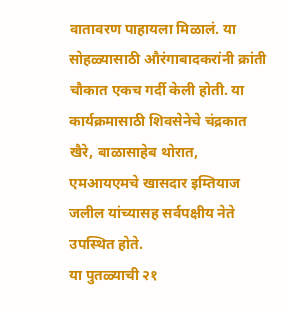वातावरण पाहायला मिळालं. या सोहळ्यासाठी औरंगाबादकरांनी क्रांती चौकात एकच गर्दी केली होती. या कार्यक्रमासाठी शिवसेनेचे चंद्रकात खैरे, बाळासाहेब थोरात, एमआयएमचे खासदार इम्तियाज जलील यांच्यासह सर्वपक्षीय नेते उपस्थित होते.
या पुतळ्याची २१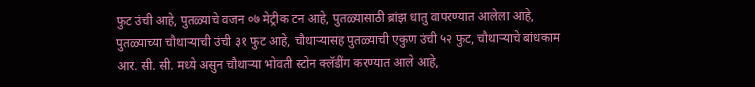फुट उंची आहे, पुतळ्याचे वजन ०७ मेट्रीक टन आहे, पुतळ्यासाठी ब्रांझ धातु वापरण्यात आलेला आहे, पुतळ्याच्या चौथाऱ्याची उंची ३१ फुट आहे, चौथाऱ्यासह पुतळ्याची एकुण उंची ५२ फुट, चौथाऱ्याचे बांधकाम आर. सी. सी. मध्ये असुन चौथाऱ्या भोवती स्टोन क्लॅडींग करण्यात आले आहे,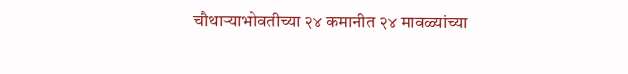चौथाऱ्याभोवतीच्या २४ कमानीत २४ मावळ्यांच्या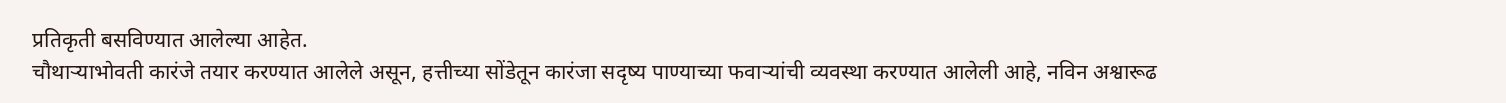प्रतिकृती बसविण्यात आलेल्या आहेत.
चौथाऱ्याभोवती कारंजे तयार करण्यात आलेले असून, हत्तीच्या सोंडेतून कारंजा सदृष्य पाण्याच्या फवाऱ्यांची व्यवस्था करण्यात आलेली आहे, नविन अश्वारूढ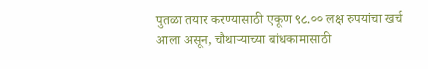पुतळा तयार करण्यासाठी एकूण ९८.०० लक्ष रुपयांचा खर्च आला असून, चौथाऱ्याच्या बांधकामासाठी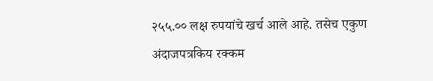२५५.०० लक्ष रुपयांचे खर्च आले आहे. तसेच एकुण अंदाजपत्रकिय रक्कम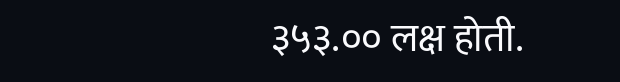३५३.०० लक्ष होती.